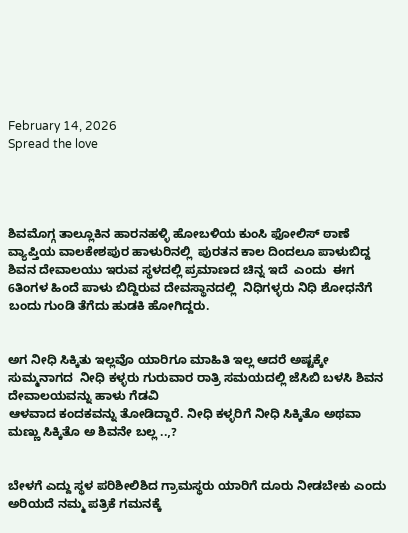February 14, 2026
Spread the love




ಶಿವಮೊಗ್ಗ ತಾಲ್ಲೂಕಿನ ಹಾರನಹಳ್ಳಿ ಹೋಬಳಿಯ ಕುಂಸಿ ಫೋಲಿಸ್ ಠಾಣೆ ವ್ಯಾಪ್ತಿಯ ವಾಲಕೇಶಪುರ ಹಾಳುರಿನಲ್ಲಿ  ಪುರತನ ಕಾಲ ದಿಂದಲೂ ಪಾಳುಬಿದ್ದ ಶಿವನ ದೇವಾಲಯು ಇರುವ ಸ್ಥಳದಲ್ಲಿ ಪ್ರಮಾಣದ ಚಿನ್ನ ಇದೆ  ಎಂದು  ಈಗ 6ತಿಂಗಳ ಹಿಂದೆ ಪಾಳು ಬಿದ್ದಿರುವ ದೇವಸ್ಥಾನದಲ್ಲಿ  ನಿಧಿಗಳ್ಳರು ನಿಧಿ ಶೋಧನೆಗೆ ಬಂದು ಗುಂಡಿ ತೆಗೆದು ಹುಡಕಿ ಹೋಗಿದ್ದರು.


ಅಗ ನೀಧಿ ಸಿಕ್ಕಿತು ಇಲ್ಲವೊ ಯಾರಿಗೂ ಮಾಹಿತಿ ಇಲ್ಲ ಆದರೆ ಅಷ್ಟಕ್ಕೇ ಸುಮ್ಮನಾಗದ  ನೀಧಿ ಕಳ್ಳರು ಗುರುವಾರ ರಾತ್ರಿ ಸಮಯದಲ್ಲಿ ಜೆಸಿಬಿ ಬಳಸಿ ಶಿವನ ದೇವಾಲಯವನ್ನು ಹಾಳು ಗೆಡವಿ
ಆಳವಾದ ಕಂದಕವನ್ನು ತೋಡಿದ್ದಾರೆ. ನೀಧಿ ಕಳ್ಳರಿಗೆ ನೀಧಿ ಸಿಕ್ಕಿತೊ ಅಥವಾ ಮಣ್ಣು ಸಿಕ್ಕಿತೊ ಅ ಶಿವನೇ ಬಲ್ಲ ..,?


ಬೇಳಗೆ ಎದ್ದು ಸ್ಥಳ ಪರಿಶೀಲಿಶಿದ ಗ್ರಾಮಸ್ಥರು ಯಾರಿಗೆ ದೂರು ನೀಡಬೇಕು ಎಂದು ಅರಿಯದೆ ನಮ್ಮ ಪತ್ರಿಕೆ ಗಮನಕ್ಕೆ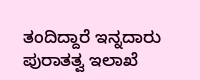ತಂದಿದ್ದಾರೆ ಇನ್ನದಾರು ಪುರಾತತ್ವ ಇಲಾಖೆ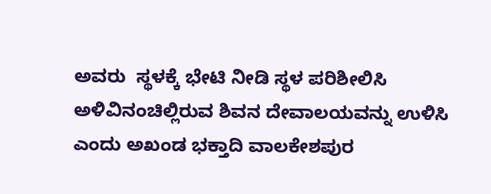ಅವರು  ಸ್ಥಳಕ್ಕೆ ಭೇಟಿ ನೀಡಿ ಸ್ಥಳ ಪರಿಶೀಲಿಸಿ ಅಳಿವಿನಂಚಿಲ್ಲಿರುವ ಶಿವನ ದೇವಾಲಯವನ್ನು ಉಳಿಸಿ ಎಂದು ಅಖಂಡ ಭಕ್ತಾದಿ ವಾಲಕೇಶಪುರ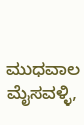ಮುಧವಾಲ ಮೈಸವಳ್ಳಿ,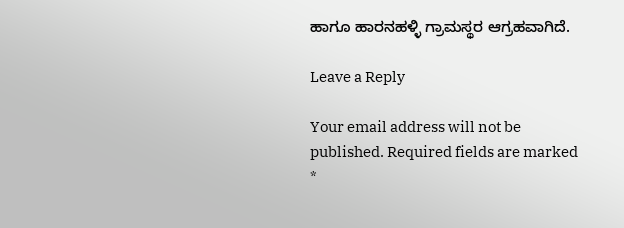ಹಾಗೂ ಹಾರನಹಳ್ಳಿ ಗ್ರಾಮಸ್ಥರ ಆಗ್ರಹವಾಗಿದೆ.

Leave a Reply

Your email address will not be published. Required fields are marked *